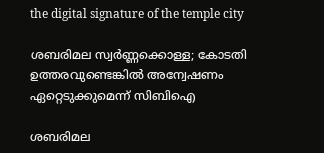the digital signature of the temple city

ശബരിമല സ്വർണ്ണക്കൊള്ള; കോടതി ഉത്തരവുണ്ടെങ്കിൽ അന്വേഷണം ഏറ്റെടുക്കുമെന്ന് സിബിഐ

ശബരിമല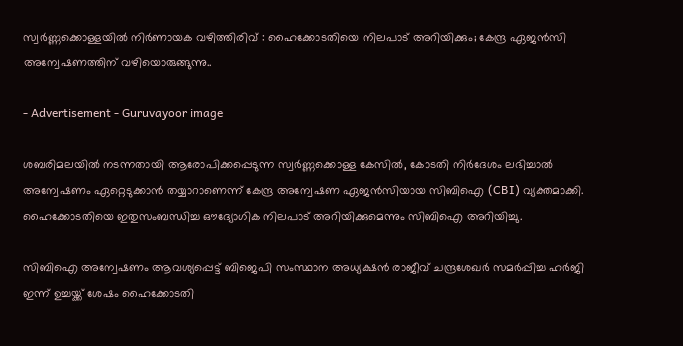സ്വർണ്ണക്കൊള്ളയിൽ നിർണായക വഴിത്തിരിവ് : ഹൈക്കോടതിയെ നിലപാട് അറിയിക്കും; കേന്ദ്ര ഏജൻസി അന്വേഷണത്തിന് വഴിയൊരുങ്ങുന്നു..

- Advertisement - Guruvayoor image

ശബരിമലയിൽ നടന്നതായി ആരോപിക്കപ്പെടുന്ന സ്വർണ്ണക്കൊള്ള കേസിൽ, കോടതി നിർദേശം ലഭിച്ചാൽ അന്വേഷണം ഏറ്റെടുക്കാൻ തയ്യാറാണെന്ന് കേന്ദ്ര അന്വേഷണ ഏജൻസിയായ സിബിഐ (CBI) വ്യക്തമാക്കി. ഹൈക്കോടതിയെ ഇതുസംബന്ധിച്ച ഔദ്യോഗിക നിലപാട് അറിയിക്കുമെന്നും സിബിഐ അറിയിച്ചു.

സിബിഐ അന്വേഷണം ആവശ്യപ്പെട്ട് ബിജെപി സംസ്ഥാന അധ്യക്ഷൻ രാജീവ് ചന്ദ്രശേഖർ സമർപ്പിച്ച ഹർജി ഇന്ന് ഉച്ചയ്ക്ക് ശേഷം ഹൈക്കോടതി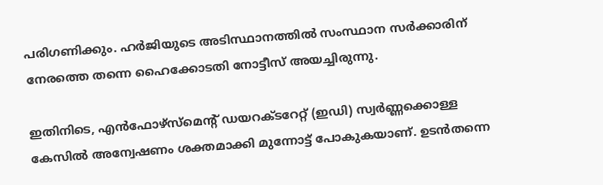പരിഗണിക്കും. ഹർജിയുടെ അടിസ്ഥാനത്തിൽ സംസ്ഥാന സർക്കാരിന് നേരത്തെ തന്നെ ഹൈക്കോടതി നോട്ടീസ് അയച്ചിരുന്നു.

ഇതിനിടെ, എൻഫോഴ്സ്മെന്റ് ഡയറക്ടറേറ്റ് (ഇഡി) സ്വർണ്ണക്കൊള്ള കേസിൽ അന്വേഷണം ശക്തമാക്കി മുന്നോട്ട് പോകുകയാണ്. ഉടൻതന്നെ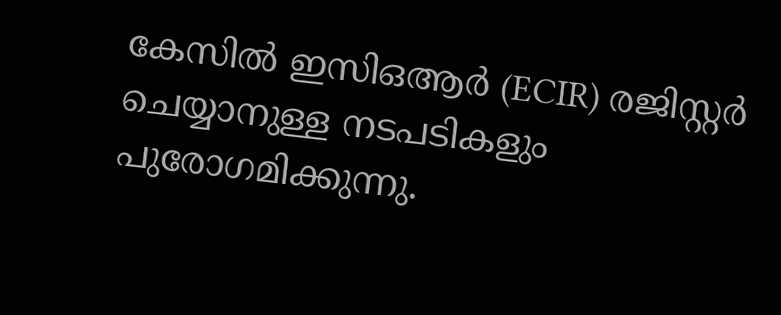കേസിൽ ഇസിഒആർ (ECIR) രജിസ്റ്റർ ചെയ്യാനുള്ള നടപടികളും പുരോഗമിക്കുന്നു.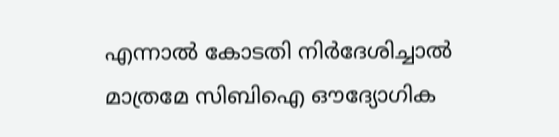എന്നാൽ കോടതി നിർദേശിച്ചാൽ മാത്രമേ സിബിഐ ഔദ്യോഗിക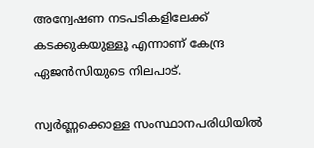അന്വേഷണ നടപടികളിലേക്ക് കടക്കുകയുള്ളൂ എന്നാണ് കേന്ദ്ര ഏജൻസിയുടെ നിലപാട്.

സ്വർണ്ണക്കൊള്ള സംസ്ഥാനപരിധിയിൽ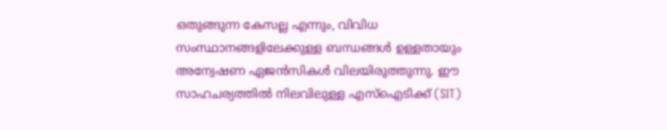ഒതുങ്ങുന്ന കേസല്ല എന്നും, വിവിധ സംസ്ഥാനങ്ങളിലേക്കുള്ള ബന്ധങ്ങൾ ഉള്ളതായും അന്വേഷണ ഏജൻസികൾ വിലയിരുത്തുന്നു. ഈ സാഹചര്യത്തിൽ നിലവിലുള്ള എസ്‌ഐടിക്ക് (SIT)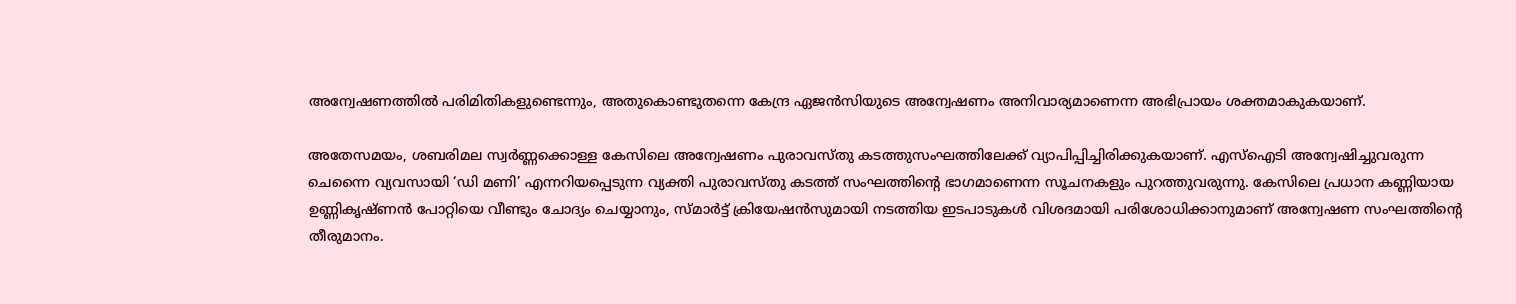അന്വേഷണത്തിൽ പരിമിതികളുണ്ടെന്നും, അതുകൊണ്ടുതന്നെ കേന്ദ്ര ഏജൻസിയുടെ അന്വേഷണം അനിവാര്യമാണെന്ന അഭിപ്രായം ശക്തമാകുകയാണ്.

അതേസമയം, ശബരിമല സ്വർണ്ണക്കൊള്ള കേസിലെ അന്വേഷണം പുരാവസ്തു കടത്തുസംഘത്തിലേക്ക് വ്യാപിപ്പിച്ചിരിക്കുകയാണ്. എസ്‌ഐടി അന്വേഷിച്ചുവരുന്ന ചെന്നൈ വ്യവസായി ‘ഡി മണി’ എന്നറിയപ്പെടുന്ന വ്യക്തി പുരാവസ്തു കടത്ത് സംഘത്തിന്റെ ഭാഗമാണെന്ന സൂചനകളും പുറത്തുവരുന്നു. കേസിലെ പ്രധാന കണ്ണിയായ ഉണ്ണികൃഷ്ണൻ പോറ്റിയെ വീണ്ടും ചോദ്യം ചെയ്യാനും, സ്മാർട്ട് ക്രിയേഷൻസുമായി നടത്തിയ ഇടപാടുകൾ വിശദമായി പരിശോധിക്കാനുമാണ് അന്വേഷണ സംഘത്തിന്റെ തീരുമാനം.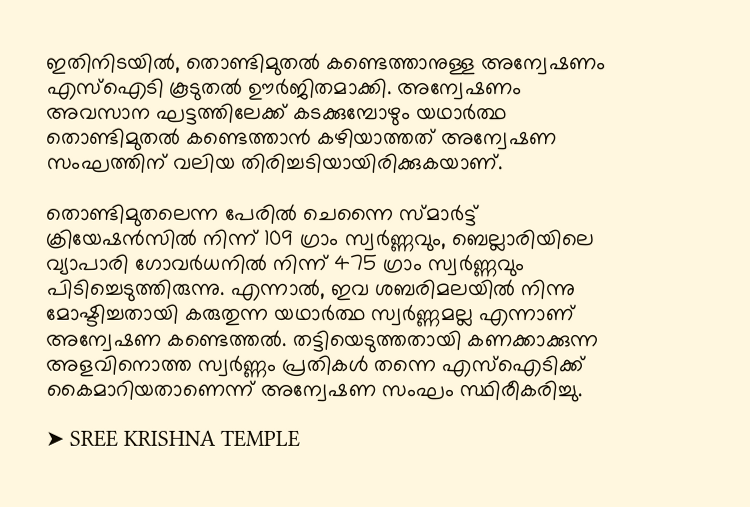ഇതിനിടയിൽ, തൊണ്ടിമുതൽ കണ്ടെത്താനുള്ള അന്വേഷണം എസ്‌ഐടി കൂടുതൽ ഊർജിതമാക്കി. അന്വേഷണം അവസാന ഘട്ടത്തിലേക്ക് കടക്കുമ്പോഴും യഥാർത്ഥ തൊണ്ടിമുതൽ കണ്ടെത്താൻ കഴിയാത്തത് അന്വേഷണ സംഘത്തിന് വലിയ തിരിച്ചടിയായിരിക്കുകയാണ്.

തൊണ്ടിമുതലെന്ന പേരിൽ ചെന്നൈ സ്മാർട്ട് ക്രിയേഷൻസിൽ നിന്ന് 109 ഗ്രാം സ്വർണ്ണവും, ബെല്ലാരിയിലെ വ്യാപാരി ഗോവർധനിൽ നിന്ന് 475 ഗ്രാം സ്വർണ്ണവും പിടിച്ചെടുത്തിരുന്നു. എന്നാൽ, ഇവ ശബരിമലയിൽ നിന്നു മോഷ്ടിച്ചതായി കരുതുന്ന യഥാർത്ഥ സ്വർണ്ണമല്ല എന്നാണ് അന്വേഷണ കണ്ടെത്തൽ. തട്ടിയെടുത്തതായി കണക്കാക്കുന്ന അളവിനൊത്ത സ്വർണ്ണം പ്രതികൾ തന്നെ എസ്‌ഐടിക്ക് കൈമാറിയതാണെന്ന് അന്വേഷണ സംഘം സ്ഥിരീകരിച്ചു.

➤ SREE KRISHNA TEMPLE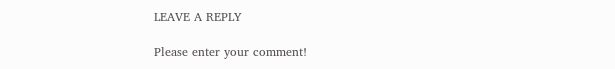LEAVE A REPLY

Please enter your comment!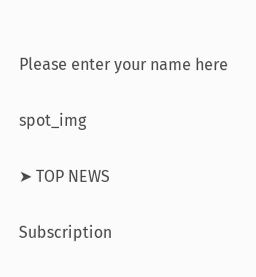Please enter your name here

spot_img

➤ TOP NEWS

Subscription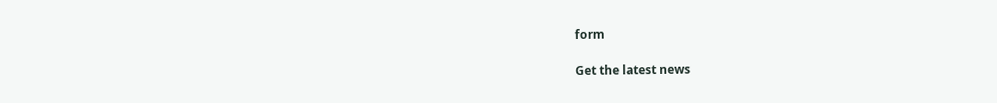form

Get the latest news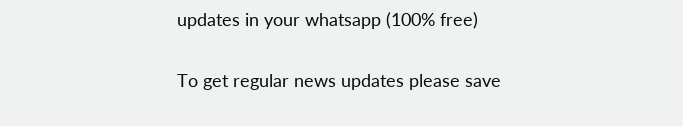updates in your whatsapp (100% free)

To get regular news updates please save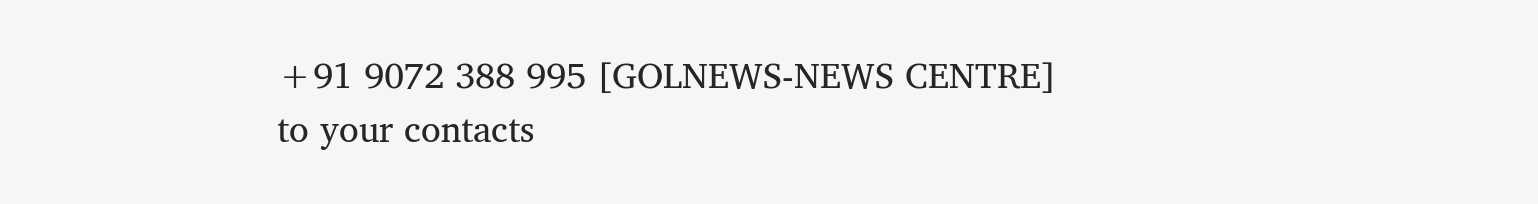+91 9072 388 995 [GOLNEWS-NEWS CENTRE]
to your contacts